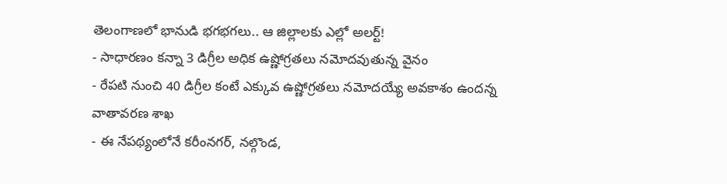తెలంగాణలో భానుడి భగభగలు.. ఆ జిల్లాలకు ఎల్లో అలర్ట్!
- సాధారణం కన్నా 3 డిగ్రీల అధిక ఉష్ణోగ్రతలు నమోదవుతున్న వైనం
- రేపటి నుంచి 40 డిగ్రీల కంటే ఎక్కువ ఉష్ణోగ్రతలు నమోదయ్యే అవకాశం ఉందన్న వాతావరణ శాఖ
- ఈ నేపథ్యంలోనే కరీంనగర్, నల్గొండ,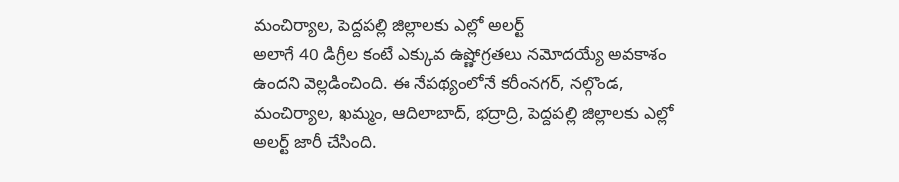మంచిర్యాల, పెద్దపల్లి జిల్లాలకు ఎల్లో అలర్ట్
అలాగే 40 డిగ్రీల కంటే ఎక్కువ ఉష్ణోగ్రతలు నమోదయ్యే అవకాశం ఉందని వెల్లడించింది. ఈ నేపథ్యంలోనే కరీంనగర్, నల్గొండ, మంచిర్యాల, ఖమ్మం, ఆదిలాబాద్, భద్రాద్రి, పెద్దపల్లి జిల్లాలకు ఎల్లో అలర్ట్ జారీ చేసింది.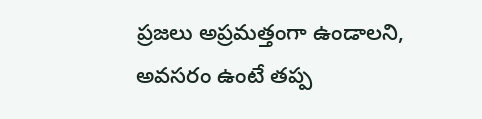ప్రజలు అప్రమత్తంగా ఉండాలని, అవసరం ఉంటే తప్ప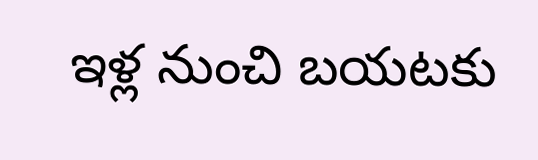ఇళ్ల నుంచి బయటకు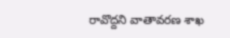రావొద్దని వాతావరణ శాఖ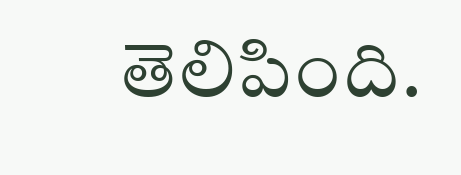తెలిపింది.